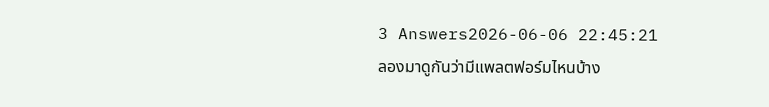3 Answers2026-06-06 22:45:21
ลองมาดูกันว่ามีแพลตฟอร์มไหนบ้าง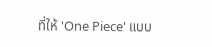ที่ให้ 'One Piece' แบบ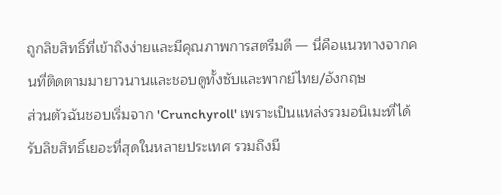ถูกลิขสิทธิ์ที่เข้าถึงง่ายและมีคุณภาพการสตรีมดี — นี่คือแนวทางจากคนที่ติดตามมายาวนานและชอบดูทั้งซับและพากย์ไทย/อังกฤษ
ส่วนตัวฉันชอบเริ่มจาก 'Crunchyroll' เพราะเป็นแหล่งรวมอนิเมะที่ได้รับลิขสิทธิ์เยอะที่สุดในหลายประเทศ รวมถึงมี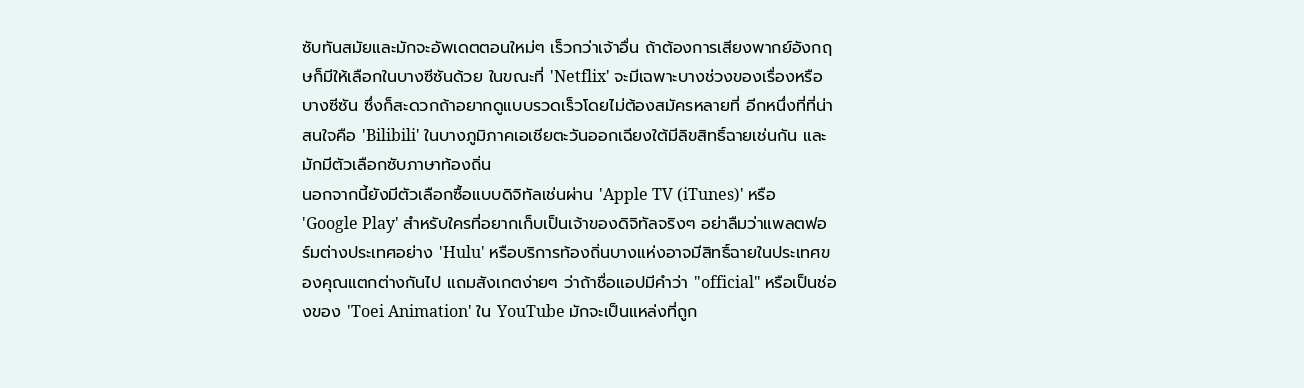ซับทันสมัยและมักจะอัพเดตตอนใหม่ๆ เร็วกว่าเจ้าอื่น ถ้าต้องการเสียงพากย์อังกฤษก็มีให้เลือกในบางซีซันด้วย ในขณะที่ 'Netflix' จะมีเฉพาะบางช่วงของเรื่องหรือบางซีซัน ซึ่งก็สะดวกถ้าอยากดูแบบรวดเร็วโดยไม่ต้องสมัครหลายที่ อีกหนึ่งที่ที่น่าสนใจคือ 'Bilibili' ในบางภูมิภาคเอเชียตะวันออกเฉียงใต้มีลิขสิทธิ์ฉายเช่นกัน และมักมีตัวเลือกซับภาษาท้องถิ่น
นอกจากนี้ยังมีตัวเลือกซื้อแบบดิจิทัลเช่นผ่าน 'Apple TV (iTunes)' หรือ 'Google Play' สำหรับใครที่อยากเก็บเป็นเจ้าของดิจิทัลจริงๆ อย่าลืมว่าแพลตฟอร์มต่างประเทศอย่าง 'Hulu' หรือบริการท้องถิ่นบางแห่งอาจมีสิทธิ์ฉายในประเทศของคุณแตกต่างกันไป แถมสังเกตง่ายๆ ว่าถ้าชื่อแอปมีคำว่า "official" หรือเป็นช่องของ 'Toei Animation' ใน YouTube มักจะเป็นแหล่งที่ถูก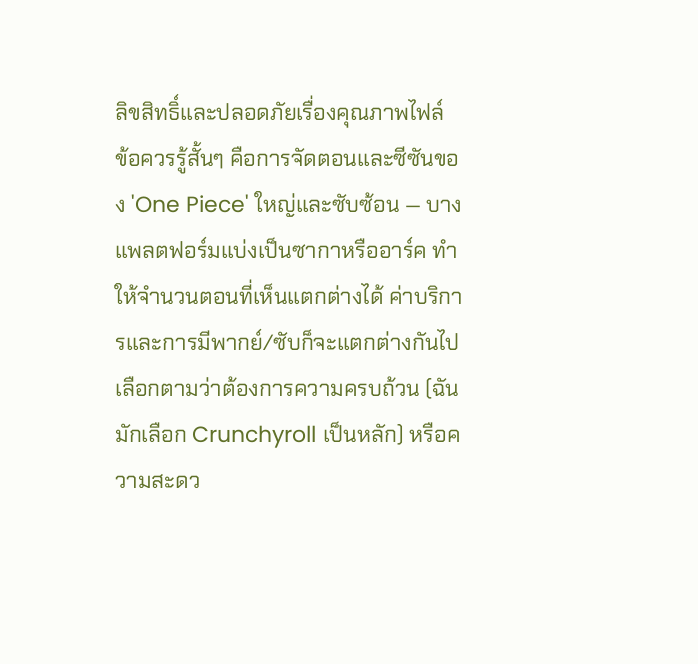ลิขสิทธิ์และปลอดภัยเรื่องคุณภาพไฟล์
ข้อควรรู้สั้นๆ คือการจัดตอนและซีซันของ 'One Piece' ใหญ่และซับซ้อน — บางแพลตฟอร์มแบ่งเป็นซากาหรืออาร์ค ทำให้จำนวนตอนที่เห็นแตกต่างได้ ค่าบริการและการมีพากย์/ซับก็จะแตกต่างกันไป เลือกตามว่าต้องการความครบถ้วน (ฉันมักเลือก Crunchyroll เป็นหลัก) หรือความสะดว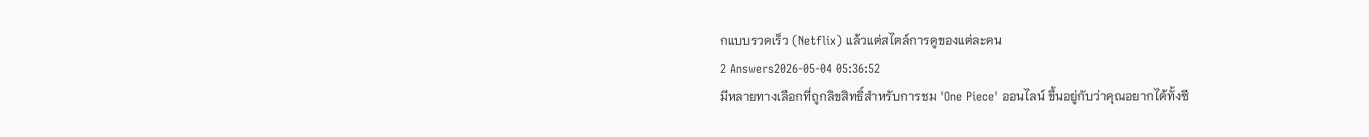กแบบรวดเร็ว (Netflix) แล้วแต่สไตล์การดูของแต่ละคน
2 Answers2026-05-04 05:36:52
มีหลายทางเลือกที่ถูกลิขสิทธิ์สำหรับการชม 'One Piece' ออนไลน์ ขึ้นอยู่กับว่าคุณอยากได้ทั้งซี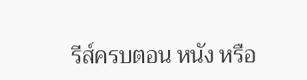รีส์ครบตอน หนัง หรือ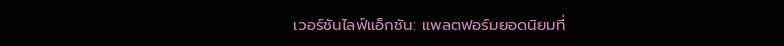เวอร์ชันไลฟ์แอ็กชัน: แพลตฟอร์มยอดนิยมที่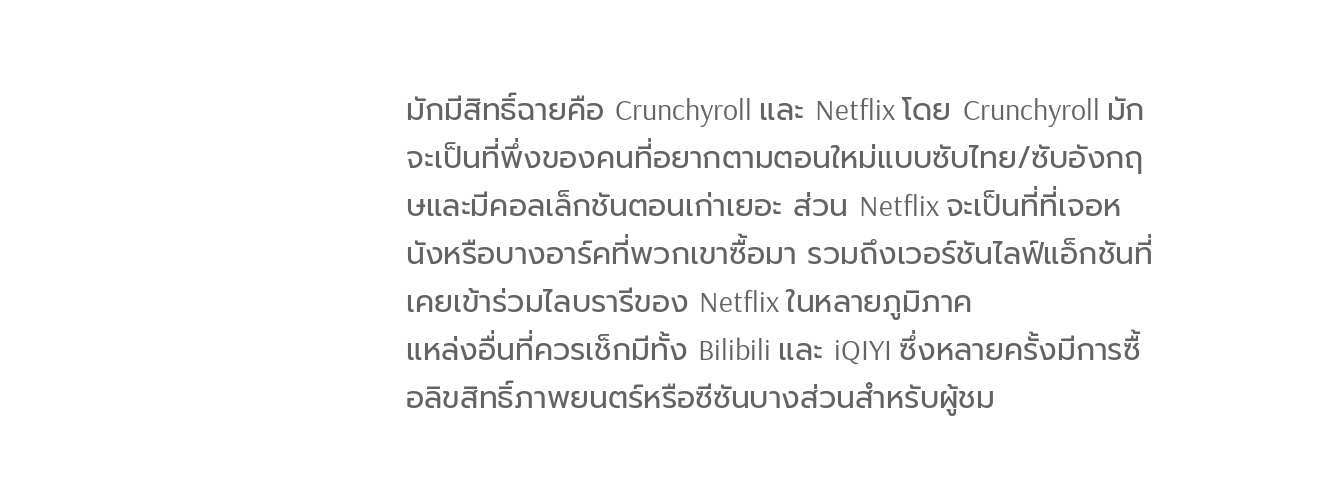มักมีสิทธิ์ฉายคือ Crunchyroll และ Netflix โดย Crunchyroll มักจะเป็นที่พึ่งของคนที่อยากตามตอนใหม่แบบซับไทย/ซับอังกฤษและมีคอลเล็กชันตอนเก่าเยอะ ส่วน Netflix จะเป็นที่ที่เจอหนังหรือบางอาร์คที่พวกเขาซื้อมา รวมถึงเวอร์ชันไลฟ์แอ็กชันที่เคยเข้าร่วมไลบรารีของ Netflix ในหลายภูมิภาค
แหล่งอื่นที่ควรเช็กมีทั้ง Bilibili และ iQIYI ซึ่งหลายครั้งมีการซื้อลิขสิทธิ์ภาพยนตร์หรือซีซันบางส่วนสำหรับผู้ชม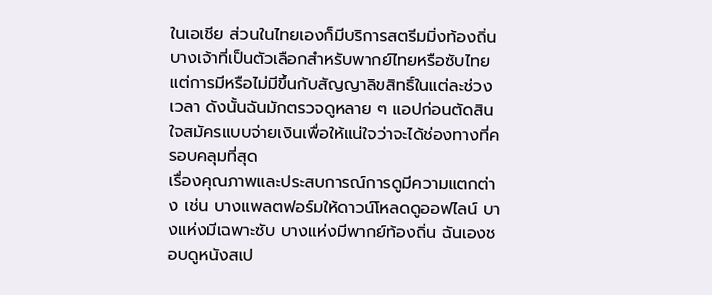ในเอเชีย ส่วนในไทยเองก็มีบริการสตรีมมิ่งท้องถิ่นบางเจ้าที่เป็นตัวเลือกสำหรับพากย์ไทยหรือซับไทย แต่การมีหรือไม่มีขึ้นกับสัญญาลิขสิทธิ์ในแต่ละช่วงเวลา ดังนั้นฉันมักตรวจดูหลาย ๆ แอปก่อนตัดสินใจสมัครแบบจ่ายเงินเพื่อให้แน่ใจว่าจะได้ช่องทางที่ครอบคลุมที่สุด
เรื่องคุณภาพและประสบการณ์การดูมีความแตกต่าง เช่น บางแพลตฟอร์มให้ดาวน์โหลดดูออฟไลน์ บางแห่งมีเฉพาะซับ บางแห่งมีพากย์ท้องถิ่น ฉันเองชอบดูหนังสเป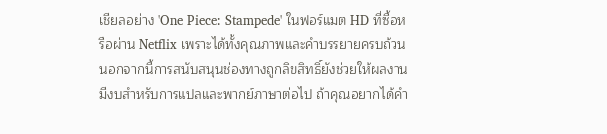เชียลอย่าง 'One Piece: Stampede' ในฟอร์แมต HD ที่ซื้อหรือผ่าน Netflix เพราะได้ทั้งคุณภาพและคำบรรยายครบถ้วน นอกจากนี้การสนับสนุนช่องทางถูกลิขสิทธิ์ยังช่วยให้ผลงานมีงบสำหรับการแปลและพากย์ภาษาต่อไป ถ้าคุณอยากได้คำ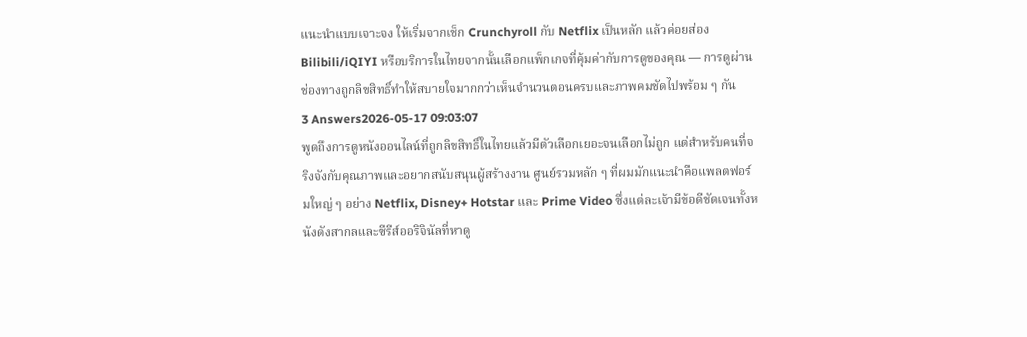แนะนำแบบเจาะจง ให้เริ่มจากเช็ก Crunchyroll กับ Netflix เป็นหลัก แล้วค่อยส่อง Bilibili/iQIYI หรือบริการในไทยจากนั้นเลือกแพ็กเกจที่คุ้มค่ากับการดูของคุณ — การดูผ่านช่องทางถูกลิขสิทธิ์ทำให้สบายใจมากกว่าเห็นจำนวนตอนครบและภาพคมชัดไปพร้อม ๆ กัน
3 Answers2026-05-17 09:03:07
พูดถึงการดูหนังออนไลน์ที่ถูกลิขสิทธิ์ในไทยแล้วมีตัวเลือกเยอะจนเลือกไม่ถูก แต่สำหรับคนที่จริงจังกับคุณภาพและอยากสนับสนุนผู้สร้างงาน ศูนย์รวมหลัก ๆ ที่ผมมักแนะนำคือแพลตฟอร์มใหญ่ ๆ อย่าง Netflix, Disney+ Hotstar และ Prime Video ซึ่งแต่ละเจ้ามีข้อดีชัดเจนทั้งหนังดังสากลและซีรีส์ออริจินัลที่หาดู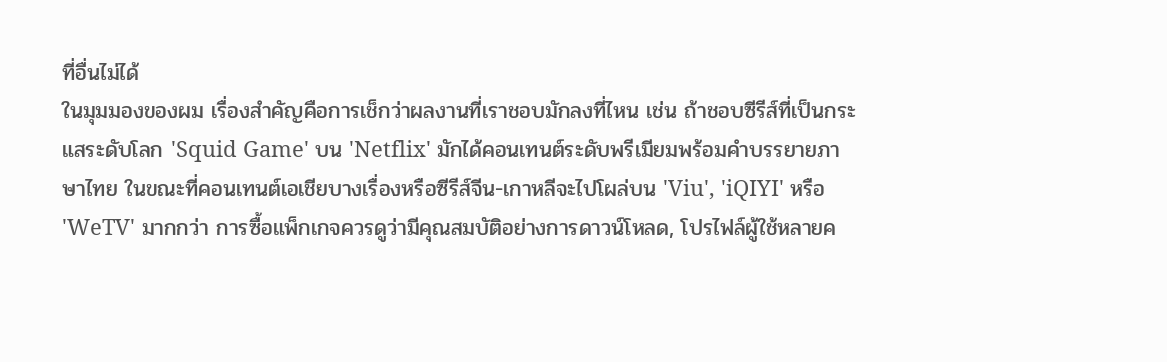ที่อื่นไม่ได้
ในมุมมองของผม เรื่องสำคัญคือการเช็กว่าผลงานที่เราชอบมักลงที่ไหน เช่น ถ้าชอบซีรีส์ที่เป็นกระแสระดับโลก 'Squid Game' บน 'Netflix' มักได้คอนเทนต์ระดับพรีเมียมพร้อมคำบรรยายภาษาไทย ในขณะที่คอนเทนต์เอเชียบางเรื่องหรือซีรีส์จีน-เกาหลีจะไปโผล่บน 'Viu', 'iQIYI' หรือ 'WeTV' มากกว่า การซื้อแพ็กเกจควรดูว่ามีคุณสมบัติอย่างการดาวน์โหลด, โปรไฟล์ผู้ใช้หลายค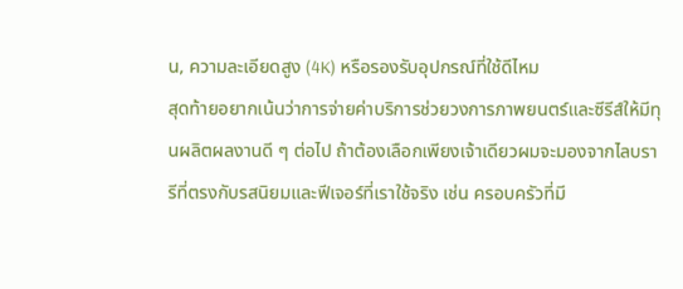น, ความละเอียดสูง (4K) หรือรองรับอุปกรณ์ที่ใช้ดีไหม
สุดท้ายอยากเน้นว่าการจ่ายค่าบริการช่วยวงการภาพยนตร์และซีรีส์ให้มีทุนผลิตผลงานดี ๆ ต่อไป ถ้าต้องเลือกเพียงเจ้าเดียวผมจะมองจากไลบรารีที่ตรงกับรสนิยมและฟีเจอร์ที่เราใช้จริง เช่น ครอบครัวที่มี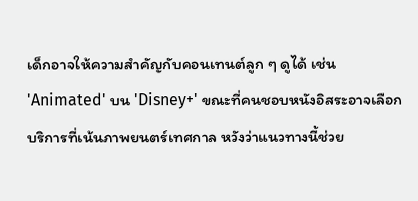เด็กอาจให้ความสำคัญกับคอนเทนต์ลูก ๆ ดูได้ เช่น 'Animated' บน 'Disney+' ขณะที่คนชอบหนังอิสระอาจเลือกบริการที่เน้นภาพยนตร์เทศกาล หวังว่าแนวทางนี้ช่วย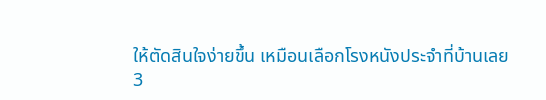ให้ตัดสินใจง่ายขึ้น เหมือนเลือกโรงหนังประจำที่บ้านเลย
3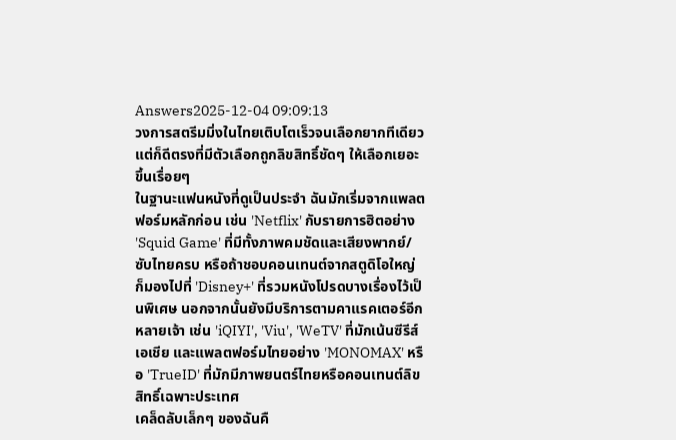Answers2025-12-04 09:09:13
วงการสตรีมมิ่งในไทยเติบโตเร็วจนเลือกยากทีเดียว แต่ก็ดีตรงที่มีตัวเลือกถูกลิขสิทธิ์ชัดๆ ให้เลือกเยอะขึ้นเรื่อยๆ
ในฐานะแฟนหนังที่ดูเป็นประจำ ฉันมักเริ่มจากแพลตฟอร์มหลักก่อน เช่น 'Netflix' กับรายการฮิตอย่าง 'Squid Game' ที่มีทั้งภาพคมชัดและเสียงพากย์/ซับไทยครบ หรือถ้าชอบคอนเทนต์จากสตูดิโอใหญ่ ก็มองไปที่ 'Disney+' ที่รวมหนังโปรดบางเรื่องไว้เป็นพิเศษ นอกจากนั้นยังมีบริการตามคาแรคเตอร์อีกหลายเจ้า เช่น 'iQIYI', 'Viu', 'WeTV' ที่มักเน้นซีรีส์เอเชีย และแพลตฟอร์มไทยอย่าง 'MONOMAX' หรือ 'TrueID' ที่มักมีภาพยนตร์ไทยหรือคอนเทนต์ลิขสิทธิ์เฉพาะประเทศ
เคล็ดลับเล็กๆ ของฉันคื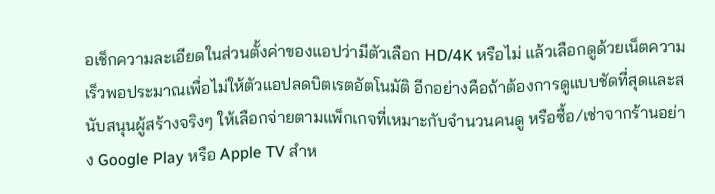อเช็กความละเอียดในส่วนตั้งค่าของแอปว่ามีตัวเลือก HD/4K หรือไม่ แล้วเลือกดูด้วยเน็ตความเร็วพอประมาณเพื่อไม่ให้ตัวแอปลดบิตเรตอัตโนมัติ อีกอย่างคือถ้าต้องการดูแบบชัดที่สุดและสนับสนุนผู้สร้างจริงๆ ให้เลือกจ่ายตามแพ็กเกจที่เหมาะกับจำนวนคนดู หรือซื้อ/เช่าจากร้านอย่าง Google Play หรือ Apple TV สำห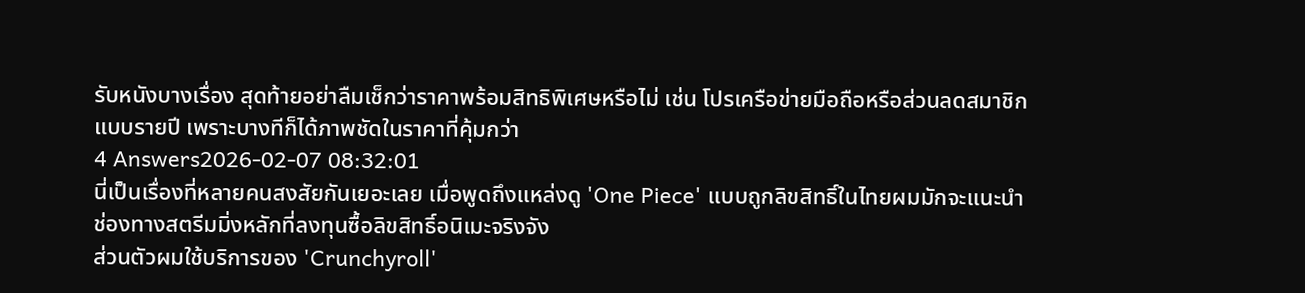รับหนังบางเรื่อง สุดท้ายอย่าลืมเช็กว่าราคาพร้อมสิทธิพิเศษหรือไม่ เช่น โปรเครือข่ายมือถือหรือส่วนลดสมาชิกแบบรายปี เพราะบางทีก็ได้ภาพชัดในราคาที่คุ้มกว่า
4 Answers2026-02-07 08:32:01
นี่เป็นเรื่องที่หลายคนสงสัยกันเยอะเลย เมื่อพูดถึงแหล่งดู 'One Piece' แบบถูกลิขสิทธิ์ในไทยผมมักจะแนะนำช่องทางสตรีมมิ่งหลักที่ลงทุนซื้อลิขสิทธิ์อนิเมะจริงจัง
ส่วนตัวผมใช้บริการของ 'Crunchyroll'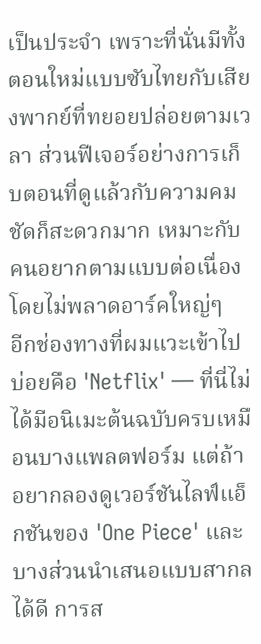เป็นประจำ เพราะที่นั่นมีทั้งตอนใหม่แบบซับไทยกับเสียงพากย์ที่ทยอยปล่อยตามเวลา ส่วนฟีเจอร์อย่างการเก็บตอนที่ดูแล้วกับความคมชัดก็สะดวกมาก เหมาะกับคนอยากตามแบบต่อเนื่องโดยไม่พลาดอาร์คใหญ่ๆ
อีกช่องทางที่ผมแวะเข้าไปบ่อยคือ 'Netflix' — ที่นี่ไม่ได้มีอนิเมะต้นฉบับครบเหมือนบางแพลตฟอร์ม แต่ถ้าอยากลองดูเวอร์ชันไลฟ์แอ็กชันของ 'One Piece' และบางส่วนนำเสนอแบบสากลได้ดี การส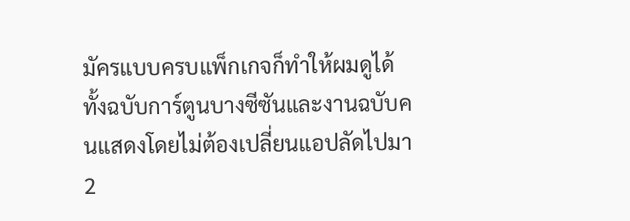มัครแบบครบแพ็กเกจก็ทำให้ผมดูได้ทั้งฉบับการ์ตูนบางซีซันและงานฉบับคนแสดงโดยไม่ต้องเปลี่ยนแอปลัดไปมา
2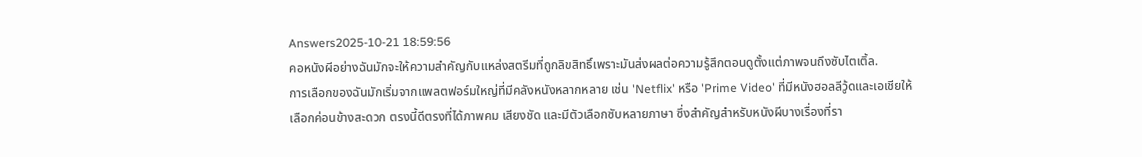Answers2025-10-21 18:59:56
คอหนังผีอย่างฉันมักจะให้ความสำคัญกับแหล่งสตรีมที่ถูกลิขสิทธิ์เพราะมันส่งผลต่อความรู้สึกตอนดูตั้งแต่ภาพจนถึงซับไตเติ้ล.
การเลือกของฉันมักเริ่มจากแพลตฟอร์มใหญ่ที่มีคลังหนังหลากหลาย เช่น 'Netflix' หรือ 'Prime Video' ที่มีหนังฮอลลีวู้ดและเอเชียให้เลือกค่อนข้างสะดวก ตรงนี้ดีตรงที่ได้ภาพคม เสียงชัด และมีตัวเลือกซับหลายภาษา ซึ่งสำคัญสำหรับหนังผีบางเรื่องที่รา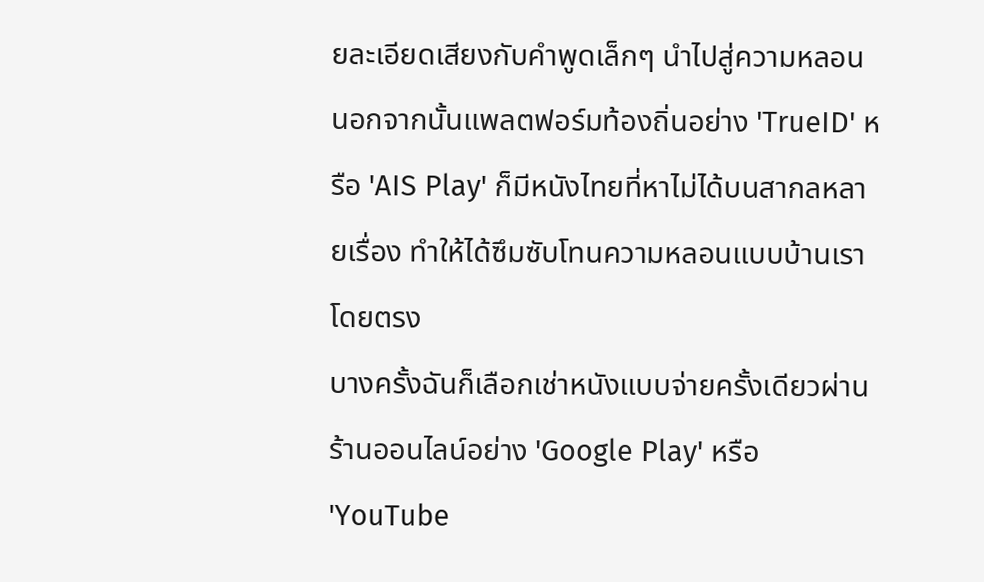ยละเอียดเสียงกับคำพูดเล็กๆ นำไปสู่ความหลอน นอกจากนั้นแพลตฟอร์มท้องถิ่นอย่าง 'TrueID' หรือ 'AIS Play' ก็มีหนังไทยที่หาไม่ได้บนสากลหลายเรื่อง ทำให้ได้ซึมซับโทนความหลอนแบบบ้านเราโดยตรง
บางครั้งฉันก็เลือกเช่าหนังแบบจ่ายครั้งเดียวผ่านร้านออนไลน์อย่าง 'Google Play' หรือ 'YouTube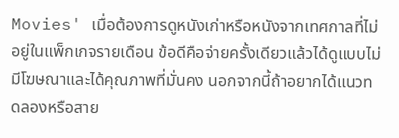Movies' เมื่อต้องการดูหนังเก่าหรือหนังจากเทศกาลที่ไม่อยู่ในแพ็กเกจรายเดือน ข้อดีคือจ่ายครั้งเดียวแล้วได้ดูแบบไม่มีโฆษณาและได้คุณภาพที่มั่นคง นอกจากนี้ถ้าอยากได้แนวทดลองหรือสาย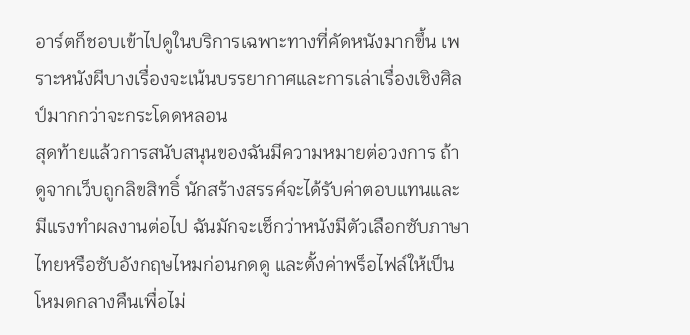อาร์ตก็ชอบเข้าไปดูในบริการเฉพาะทางที่คัดหนังมากขึ้น เพราะหนังผีบางเรื่องจะเน้นบรรยากาศและการเล่าเรื่องเชิงศิลป์มากกว่าจะกระโดดหลอน
สุดท้ายแล้วการสนับสนุนของฉันมีความหมายต่อวงการ ถ้าดูจากเว็บถูกลิขสิทธิ์ นักสร้างสรรค์จะได้รับค่าตอบแทนและมีแรงทำผลงานต่อไป ฉันมักจะเช็กว่าหนังมีตัวเลือกซับภาษาไทยหรือซับอังกฤษไหมก่อนกดดู และตั้งค่าพร็อไฟล์ให้เป็นโหมดกลางคืนเพื่อไม่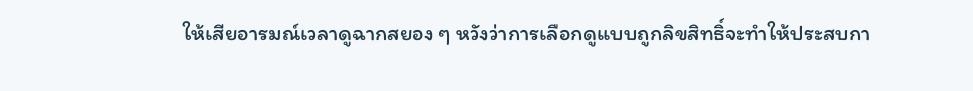ให้เสียอารมณ์เวลาดูฉากสยอง ๆ หวังว่าการเลือกดูแบบถูกลิขสิทธิ์จะทำให้ประสบกา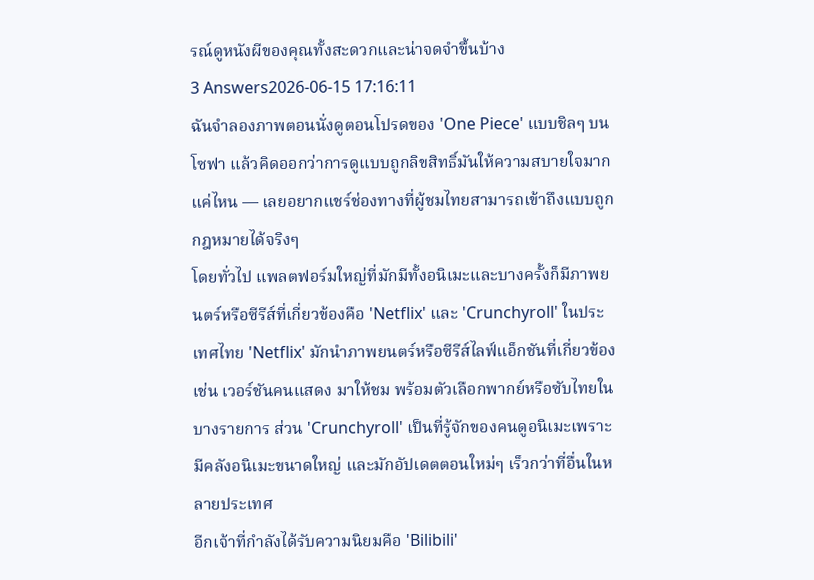รณ์ดูหนังผีของคุณทั้งสะดวกและน่าจดจำขึ้นบ้าง
3 Answers2026-06-15 17:16:11
ฉันจำลองภาพตอนนั่งดูตอนโปรดของ 'One Piece' แบบชิลๆ บนโซฟา แล้วคิดออกว่าการดูแบบถูกลิขสิทธิ์มันให้ความสบายใจมากแค่ไหน — เลยอยากแชร์ช่องทางที่ผู้ชมไทยสามารถเข้าถึงแบบถูกกฎหมายได้จริงๆ
โดยทั่วไป แพลตฟอร์มใหญ่ที่มักมีทั้งอนิเมะและบางครั้งก็มีภาพยนตร์หรือซีรีส์ที่เกี่ยวข้องคือ 'Netflix' และ 'Crunchyroll' ในประเทศไทย 'Netflix' มักนำภาพยนตร์หรือซีรีส์ไลฟ์แอ็กชันที่เกี่ยวข้อง เช่น เวอร์ชันคนแสดง มาให้ชม พร้อมตัวเลือกพากย์หรือซับไทยในบางรายการ ส่วน 'Crunchyroll' เป็นที่รู้จักของคนดูอนิเมะเพราะมีคลังอนิเมะขนาดใหญ่ และมักอัปเดตตอนใหม่ๆ เร็วกว่าที่อื่นในหลายประเทศ
อีกเจ้าที่กำลังได้รับความนิยมคือ 'Bilibili'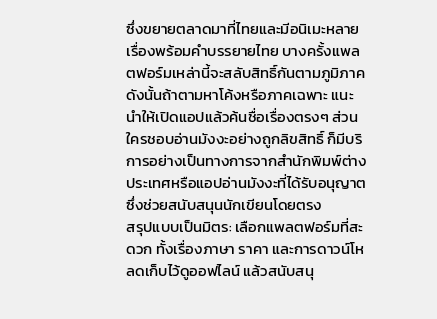ซึ่งขยายตลาดมาที่ไทยและมีอนิเมะหลายเรื่องพร้อมคำบรรยายไทย บางครั้งแพลตฟอร์มเหล่านี้จะสลับสิทธิ์กันตามภูมิภาค ดังนั้นถ้าตามหาโค้งหรือภาคเฉพาะ แนะนำให้เปิดแอปแล้วค้นชื่อเรื่องตรงๆ ส่วนใครชอบอ่านมังงะอย่างถูกลิขสิทธิ์ ก็มีบริการอย่างเป็นทางการจากสำนักพิมพ์ต่างประเทศหรือแอปอ่านมังงะที่ได้รับอนุญาตซึ่งช่วยสนับสนุนนักเขียนโดยตรง
สรุปแบบเป็นมิตร: เลือกแพลตฟอร์มที่สะดวก ทั้งเรื่องภาษา ราคา และการดาวน์โหลดเก็บไว้ดูออฟไลน์ แล้วสนับสนุ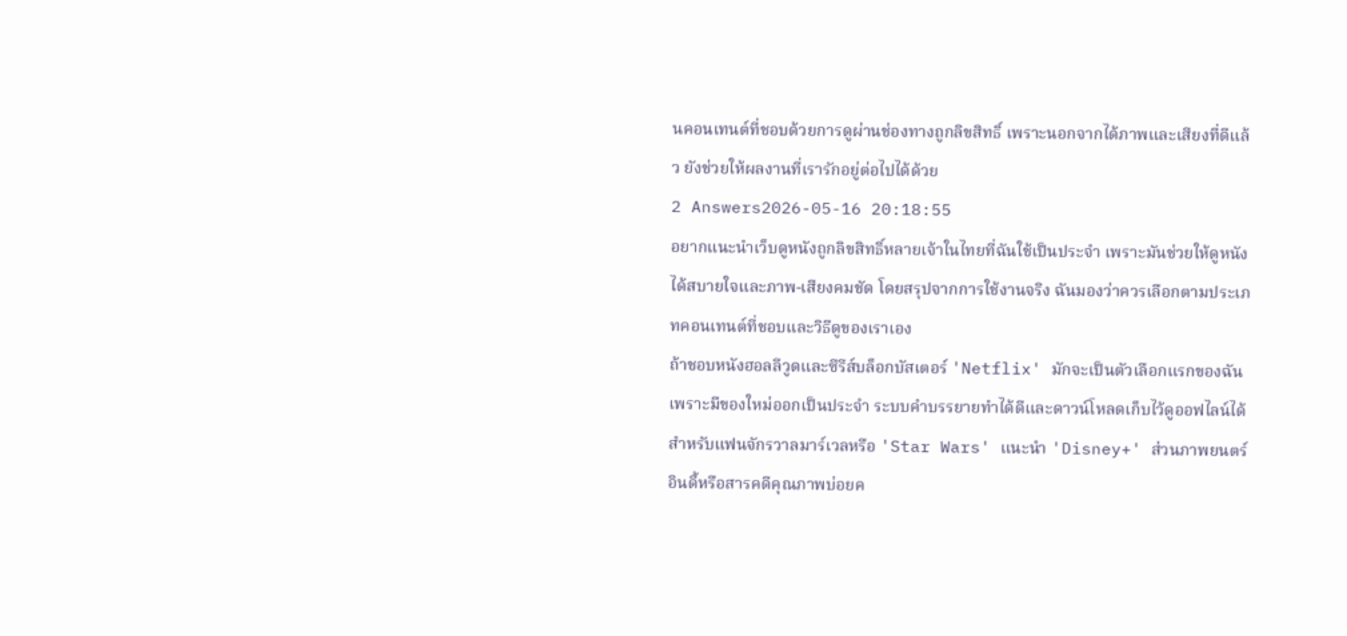นคอนเทนต์ที่ชอบด้วยการดูผ่านช่องทางถูกลิขสิทธิ์ เพราะนอกจากได้ภาพและเสียงที่ดีแล้ว ยังช่วยให้ผลงานที่เรารักอยู่ต่อไปได้ด้วย
2 Answers2026-05-16 20:18:55
อยากแนะนำเว็บดูหนังถูกลิขสิทธิ์หลายเจ้าในไทยที่ฉันใช้เป็นประจำ เพราะมันช่วยให้ดูหนังได้สบายใจและภาพ-เสียงคมชัด โดยสรุปจากการใช้งานจริง ฉันมองว่าควรเลือกตามประเภทคอนเทนต์ที่ชอบและวิธีดูของเราเอง
ถ้าชอบหนังฮอลลีวูดและซีรีส์บล็อกบัสเตอร์ 'Netflix' มักจะเป็นตัวเลือกแรกของฉัน เพราะมีของใหม่ออกเป็นประจำ ระบบคำบรรยายทำได้ดีและดาวน์โหลดเก็บไว้ดูออฟไลน์ได้ สำหรับแฟนจักรวาลมาร์เวลหรือ 'Star Wars' แนะนำ 'Disney+' ส่วนภาพยนตร์อินดี้หรือสารคดีคุณภาพบ่อยค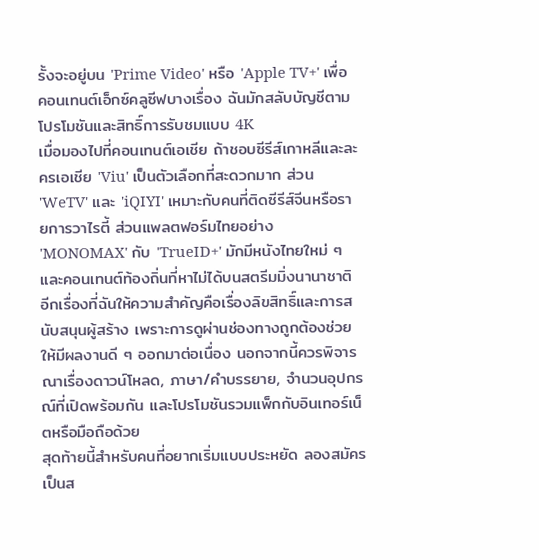รั้งจะอยู่บน 'Prime Video' หรือ 'Apple TV+' เพื่อคอนเทนต์เอ็กซ์คลูซีฟบางเรื่อง ฉันมักสลับบัญชีตามโปรโมชันและสิทธิ์การรับชมแบบ 4K
เมื่อมองไปที่คอนเทนต์เอเชีย ถ้าชอบซีรีส์เกาหลีและละครเอเชีย 'Viu' เป็นตัวเลือกที่สะดวกมาก ส่วน 'WeTV' และ 'iQIYI' เหมาะกับคนที่ติดซีรีส์จีนหรือรายการวาไรตี้ ส่วนแพลตฟอร์มไทยอย่าง 'MONOMAX' กับ 'TrueID+' มักมีหนังไทยใหม่ ๆ และคอนเทนต์ท้องถิ่นที่หาไม่ได้บนสตรีมมิ่งนานาชาติ อีกเรื่องที่ฉันให้ความสำคัญคือเรื่องลิขสิทธิ์และการสนับสนุนผู้สร้าง เพราะการดูผ่านช่องทางถูกต้องช่วยให้มีผลงานดี ๆ ออกมาต่อเนื่อง นอกจากนี้ควรพิจารณาเรื่องดาวน์โหลด, ภาษา/คำบรรยาย, จำนวนอุปกรณ์ที่เปิดพร้อมกัน และโปรโมชันรวมแพ็กกับอินเทอร์เน็ตหรือมือถือด้วย
สุดท้ายนี้สำหรับคนที่อยากเริ่มแบบประหยัด ลองสมัครเป็นส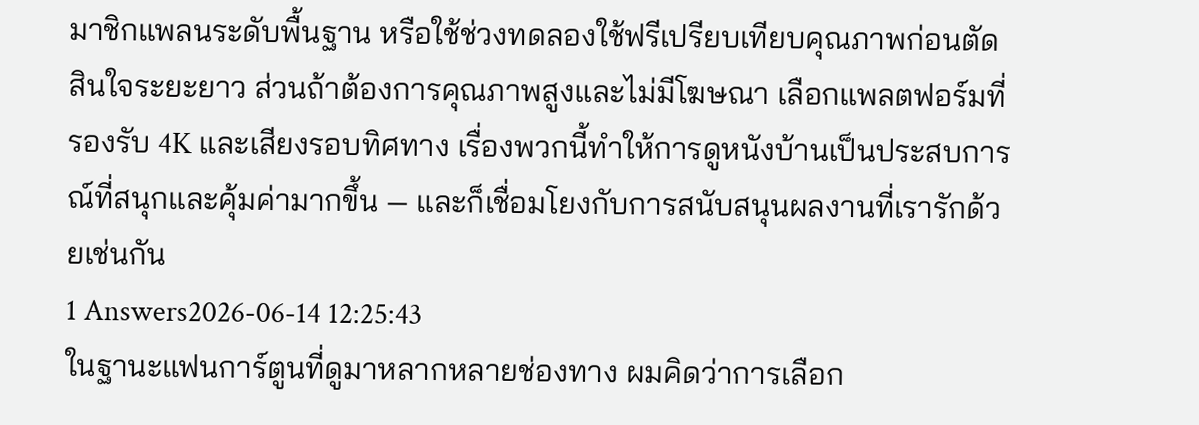มาชิกแพลนระดับพื้นฐาน หรือใช้ช่วงทดลองใช้ฟรีเปรียบเทียบคุณภาพก่อนตัดสินใจระยะยาว ส่วนถ้าต้องการคุณภาพสูงและไม่มีโฆษณา เลือกแพลตฟอร์มที่รองรับ 4K และเสียงรอบทิศทาง เรื่องพวกนี้ทำให้การดูหนังบ้านเป็นประสบการณ์ที่สนุกและคุ้มค่ามากขึ้น — และก็เชื่อมโยงกับการสนับสนุนผลงานที่เรารักด้วยเช่นกัน
1 Answers2026-06-14 12:25:43
ในฐานะแฟนการ์ตูนที่ดูมาหลากหลายช่องทาง ผมคิดว่าการเลือก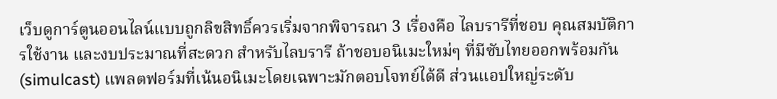เว็บดูการ์ตูนออนไลน์แบบถูกลิขสิทธิ์ควรเริ่มจากพิจารณา 3 เรื่องคือ ไลบรารีที่ชอบ คุณสมบัติการใช้งาน และงบประมาณที่สะดวก สำหรับไลบรารี ถ้าชอบอนิเมะใหม่ๆ ที่มีซับไทยออกพร้อมกัน (simulcast) แพลตฟอร์มที่เน้นอนิเมะโดยเฉพาะมักตอบโจทย์ได้ดี ส่วนแอปใหญ่ระดับ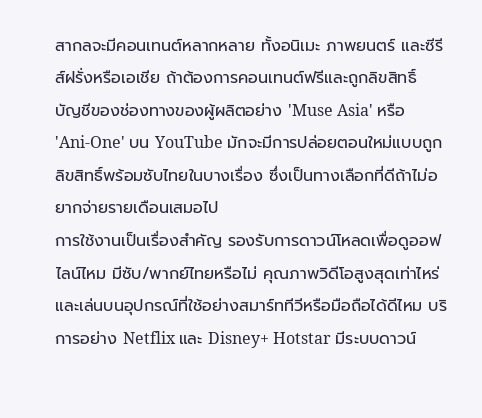สากลจะมีคอนเทนต์หลากหลาย ทั้งอนิเมะ ภาพยนตร์ และซีรีส์ฝรั่งหรือเอเชีย ถ้าต้องการคอนเทนต์ฟรีและถูกลิขสิทธิ์ บัญชีของช่องทางของผู้ผลิตอย่าง 'Muse Asia' หรือ 'Ani-One' บน YouTube มักจะมีการปล่อยตอนใหม่แบบถูกลิขสิทธิ์พร้อมซับไทยในบางเรื่อง ซึ่งเป็นทางเลือกที่ดีถ้าไม่อยากจ่ายรายเดือนเสมอไป
การใช้งานเป็นเรื่องสำคัญ รองรับการดาวน์โหลดเพื่อดูออฟไลน์ไหม มีซับ/พากย์ไทยหรือไม่ คุณภาพวิดีโอสูงสุดเท่าไหร่ และเล่นบนอุปกรณ์ที่ใช้อย่างสมาร์ททีวีหรือมือถือได้ดีไหม บริการอย่าง Netflix และ Disney+ Hotstar มีระบบดาวน์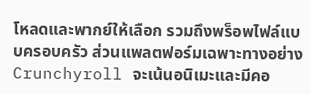โหลดและพากย์ให้เลือก รวมถึงพร็อพไฟล์แบบครอบครัว ส่วนแพลตฟอร์มเฉพาะทางอย่าง Crunchyroll จะเน้นอนิเมะและมีคอ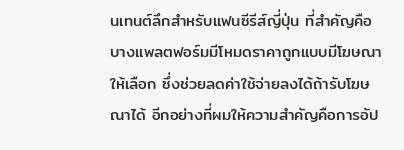นเทนต์ลึกสำหรับแฟนซีรีส์ญี่ปุ่น ที่สำคัญคือบางแพลตฟอร์มมีโหมดราคาถูกแบบมีโฆษณาให้เลือก ซึ่งช่วยลดค่าใช้จ่ายลงได้ถ้ารับโฆษณาได้ อีกอย่างที่ผมให้ความสำคัญคือการอัป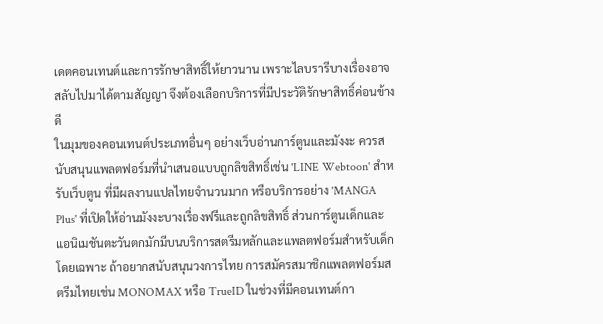เดตคอนเทนต์และการรักษาสิทธิ์ให้ยาวนาน เพราะไลบรารีบางเรื่องอาจสลับไปมาได้ตามสัญญา จึงต้องเลือกบริการที่มีประวัติรักษาสิทธิ์ค่อนข้างดี
ในมุมของคอนเทนต์ประเภทอื่นๆ อย่างเว็บอ่านการ์ตูนและมังงะ ควรสนับสนุนแพลตฟอร์มที่นำเสนอแบบถูกลิขสิทธิ์เช่น 'LINE Webtoon' สำหรับเว็บตูน ที่มีผลงานแปลไทยจำนวนมาก หรือบริการอย่าง 'MANGA Plus' ที่เปิดให้อ่านมังงะบางเรื่องฟรีและถูกลิขสิทธิ์ ส่วนการ์ตูนเด็กและแอนิเมชันตะวันตกมักมีบนบริการสตรีมหลักและแพลตฟอร์มสำหรับเด็กโดยเฉพาะ ถ้าอยากสนับสนุนวงการไทย การสมัครสมาชิกแพลตฟอร์มสตรีมไทยเช่น MONOMAX หรือ TrueID ในช่วงที่มีคอนเทนต์กา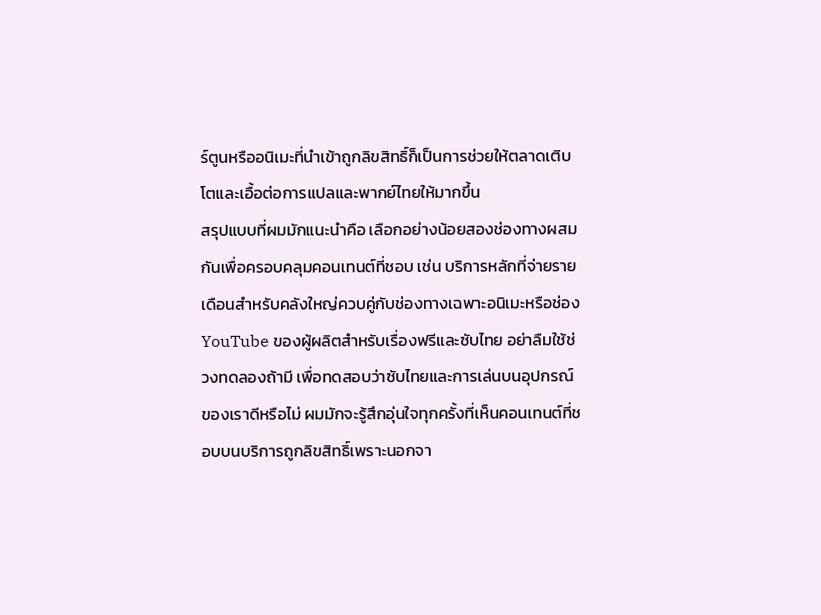ร์ตูนหรืออนิเมะที่นำเข้าถูกลิขสิทธิ์ก็เป็นการช่วยให้ตลาดเติบโตและเอื้อต่อการแปลและพากย์ไทยให้มากขึ้น
สรุปแบบที่ผมมักแนะนำคือ เลือกอย่างน้อยสองช่องทางผสมกันเพื่อครอบคลุมคอนเทนต์ที่ชอบ เช่น บริการหลักที่จ่ายรายเดือนสำหรับคลังใหญ่ควบคู่กับช่องทางเฉพาะอนิเมะหรือช่อง YouTube ของผู้ผลิตสำหรับเรื่องฟรีและซับไทย อย่าลืมใช้ช่วงทดลองถ้ามี เพื่อทดสอบว่าซับไทยและการเล่นบนอุปกรณ์ของเราดีหรือไม่ ผมมักจะรู้สึกอุ่นใจทุกครั้งที่เห็นคอนเทนต์ที่ชอบบนบริการถูกลิขสิทธิ์เพราะนอกจา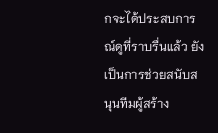กจะได้ประสบการณ์ดูที่ราบรื่นแล้ว ยังเป็นการช่วยสนับสนุนทีมผู้สร้าง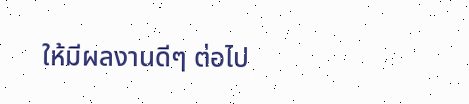ให้มีผลงานดีๆ ต่อไป